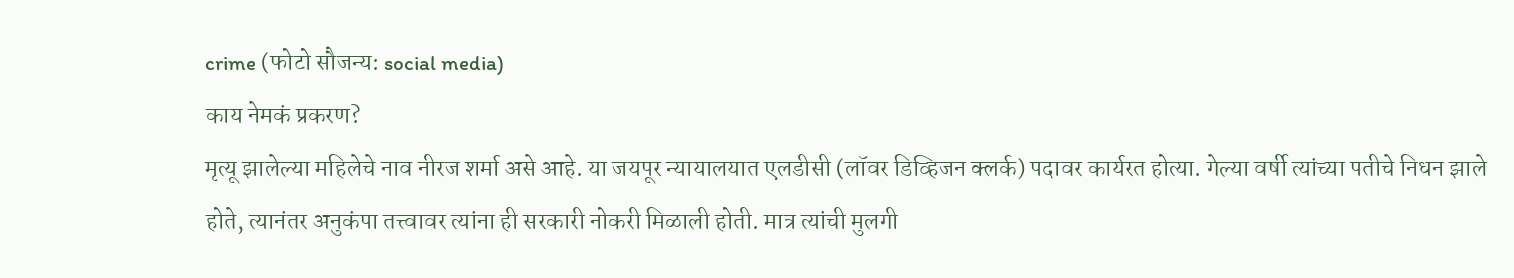crime (फोटो सौजन्य: social media)
काय नेमकं प्रकरण?
मृत्यू झालेल्या महिलेचे नाव नीरज शर्मा असे आहे. या जयपूर न्यायालयात एलडीसी (लॉवर डिव्हिजन क्लर्क) पदावर कार्यरत होत्या. गेल्या वर्षी त्यांच्या पतीचे निधन झाले होते, त्यानंतर अनुकंपा तत्त्वावर त्यांना ही सरकारी नोकरी मिळाली होती. मात्र त्यांची मुलगी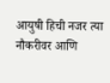आयुषी हिची नजर त्या नौकरीवर आणि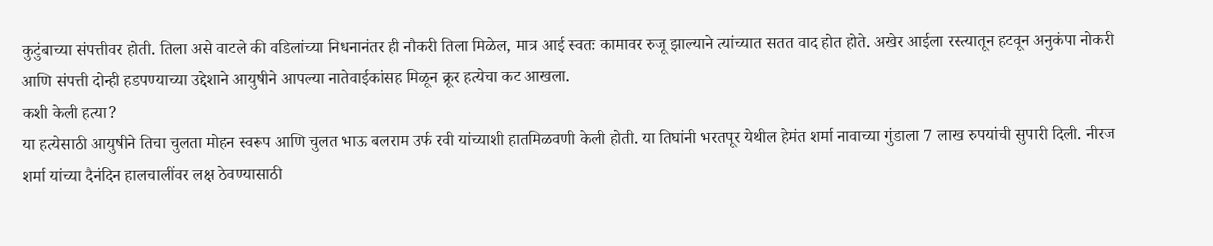कुटुंबाच्या संपत्तीवर होती. तिला असे वाटले की वडिलांच्या निधनानंतर ही नौकरी तिला मिळेल, मात्र आई स्वतः कामावर रुजू झाल्याने त्यांच्यात सतत वाद होत होते. अखेर आईला रस्त्यातून हटवून अनुकंपा नोकरी आणि संपत्ती दोन्ही हडपण्याच्या उद्देशाने आयुषीने आपल्या नातेवाईकांसह मिळून क्रूर हत्येचा कट आखला.
कशी केली हत्या?
या हत्येसाठी आयुषीने तिचा चुलता मोहन स्वरूप आणि चुलत भाऊ बलराम उर्फ रवी यांच्याशी हातमिळवणी केली होती. या तिघांनी भरतपूर येथील हेमंत शर्मा नावाच्या गुंडाला 7 लाख रुपयांची सुपारी दिली. नीरज शर्मा यांच्या दैनंदिन हालचालींवर लक्ष ठेवण्यासाठी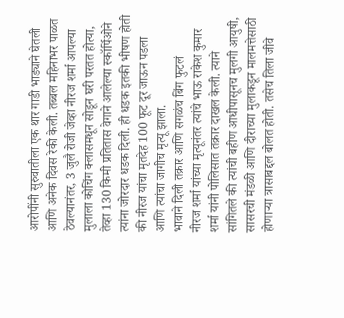आरोपींनी सुरुवातीला एक थार गाडी भाड्याने घेतली आणि अनेक दिवस रेकी केली. तब्बल महिनाभर पाळत ठेवल्यानंतर, 3 जुलै रोजी जेव्हा नीरज शर्मा आपल्या मुलाला कोचिंग क्लासमधून सोडून घरी परतत होत्या, तेव्हा 130 किमी प्रतितास वेगाने आलेल्या स्कॉर्पिओने त्यांना जोरदार धडक दिली. ही धडक इतकी भीषण होती की नीरज यांचा मृतदेह 100 फूट दूर जाऊन पडला आणि त्यांचा जागीच मृत्यू झाला.
भावाने दिली तक्रार आणि सगळंच बिंग फुटलं
नीरज शर्मा यांच्या मृत्यूनंतर त्यांचे भाऊ राकेश कुमार शर्मा यांनी पोलिसात तक्रार दाखल केली. त्याने सांगितले की त्यांची बहीण आधीपासूनच मुलगी आयुषी, सासरची मंडळी आणि दीराच्या मुलाकडून मालमत्तेसाठी होणाऱ्या त्रासाबद्दल बोलत होती. तसेच तिला जीवे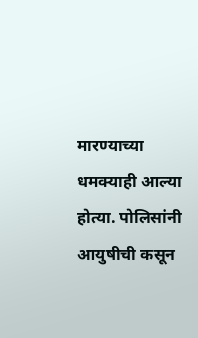मारण्याच्या धमक्याही आल्या होत्या. पोलिसांनी आयुषीची कसून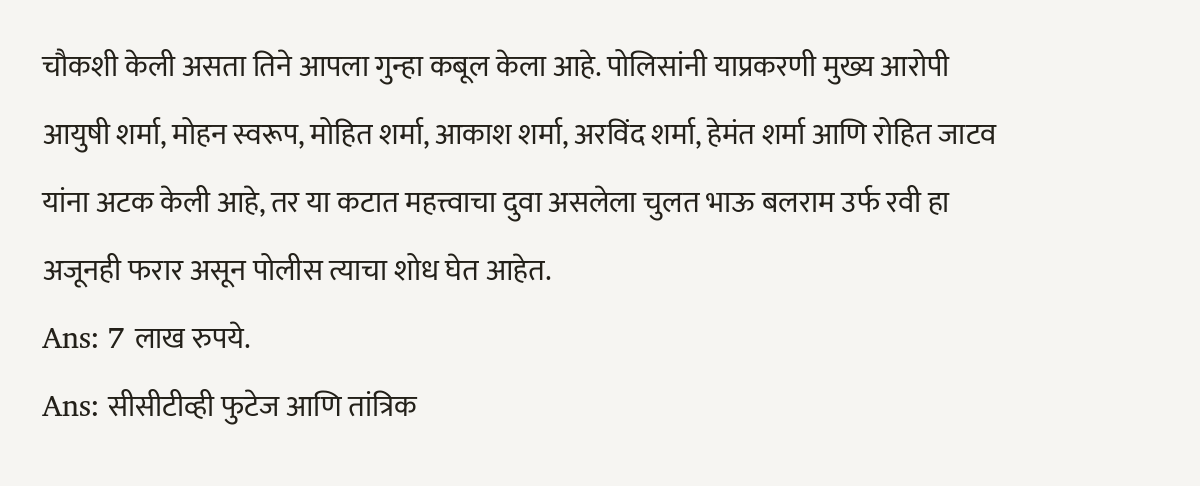चौकशी केली असता तिने आपला गुन्हा कबूल केला आहे. पोलिसांनी याप्रकरणी मुख्य आरोपी आयुषी शर्मा, मोहन स्वरूप, मोहित शर्मा, आकाश शर्मा, अरविंद शर्मा, हेमंत शर्मा आणि रोहित जाटव यांना अटक केली आहे, तर या कटात महत्त्वाचा दुवा असलेला चुलत भाऊ बलराम उर्फ रवी हा अजूनही फरार असून पोलीस त्याचा शोध घेत आहेत.
Ans: 7 लाख रुपये.
Ans: सीसीटीव्ही फुटेज आणि तांत्रिक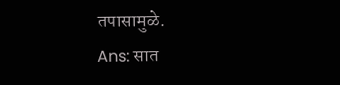तपासामुळे.
Ans: सात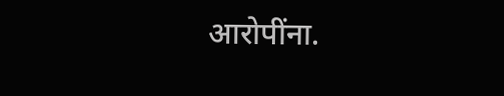आरोपींना.